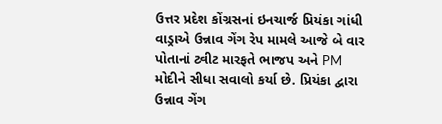ઉત્તર પ્રદેશ કોંગ્રસનાં ઇનચાર્જ પ્રિયંકા ગાંધી વાડ્રાએ ઉન્નાવ ગેંગ રેપ મામલે આજે બે વાર પોતાનાં ટ્વીટ મારફતે ભાજપ અને PM મોદીને સીધા સવાલો કર્યા છે. પ્રિયંકા દ્વારા ઉન્નાવ ગેંગ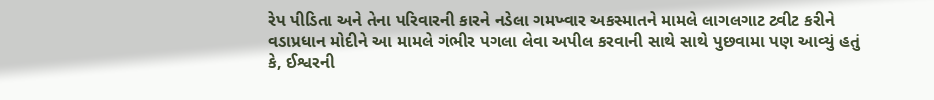રેપ પીડિતા અને તેના પરિવારની કારને નડેલા ગમખ્વાર અકસ્માતને મામલે લાગલગાટ ટ્વીટ કરીને વડાપ્રધાન મોદીને આ મામલે ગંભીર પગલા લેવા અપીલ કરવાની સાથે સાથે પુછવામા પણ આવ્યું હતું કે, ઈશ્વરની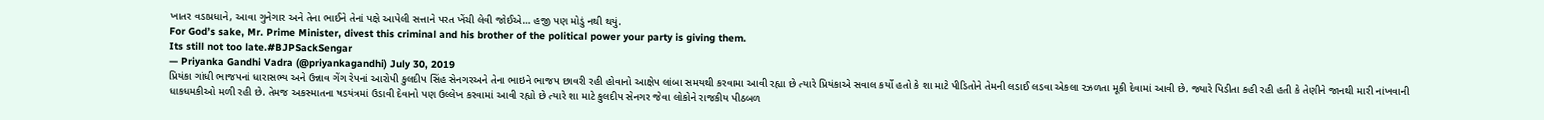ખાતર વડાપ્રધાને, આવા ગુનેગાર અને તેના ભાઈને તેનાં પક્ષે આપેલી સત્તાને પરત ખેંચી લેવી જોઈએ… હજી પણ મોડું નથી થયું.
For God’s sake, Mr. Prime Minister, divest this criminal and his brother of the political power your party is giving them.
Its still not too late.#BJPSackSengar
— Priyanka Gandhi Vadra (@priyankagandhi) July 30, 2019
પ્રિયંકા ગાંધી ભાજપનાં ધારાસભ્ય અને ઉન્નાવ ગેંગ રેપનાં આરોપી કુલદીપ સિંહ સેનગરઅને તેના ભાઇને ભાજપ છાવરી રહી હોવાનો આક્ષેપ લાંબા સમયથી કરવામા આવી રહ્યા છે ત્યારે પ્રિયંકાએ સવાલ કર્યો હતો કે શા માટે પીડિતોને તેમની લડાઈ લડવા એકલા રઝળતા મૂકી દેવામાં આવી છે. જ્યારે પિડીતા કહી રહી હતી કે તેણીને જાનથી મારી નાંખવાની ધાકધમકીઓ મળી રહી છે. તેમજ અકસ્માતના ષડયંત્રમાં ઉડાવી દેવાનો પણ ઉલ્લેખ કરવામાં આવી રહ્યો છે ત્યારે શા માટે કુલદીપ સેનગર જેવા લોકોને રાજકીય પીઠબળ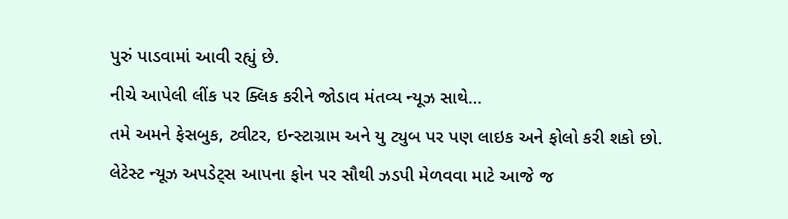પુરું પાડવામાં આવી રહ્યું છે.
નીચે આપેલી લીંક પર ક્લિક કરીને જોડાવ મંતવ્ય ન્યૂઝ સાથે…
તમે અમને ફેસબુક, ટ્વીટર, ઇન્સ્ટાગ્રામ અને યુ ટ્યુબ પર પણ લાઇક અને ફોલો કરી શકો છો.
લેટેસ્ટ ન્યૂઝ અપડેટ્સ આપના ફોન પર સૌથી ઝડપી મેળવવા માટે આજે જ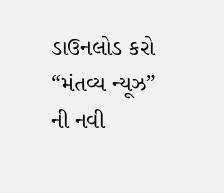ડાઉનલોડ કરો “મંતવ્ય ન્યૂઝ” ની નવી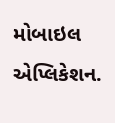મોબાઇલ એપ્લિકેશન.